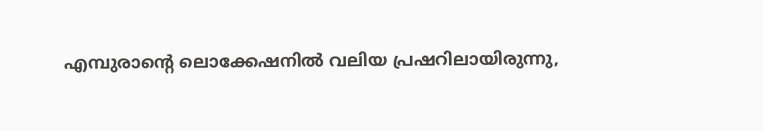എമ്പുരാന്റെ ലൊക്കേഷനില്‍ വലിയ പ്രഷറിലായിരുന്നു,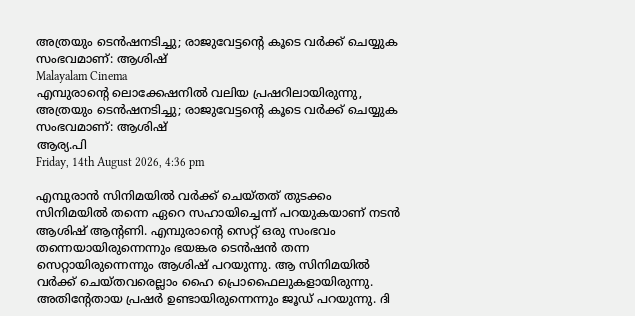അത്രയും ടെന്‍ഷനടിച്ചു; രാജുവേട്ടന്റെ കൂടെ വര്‍ക്ക് ചെയ്യുക സംഭവമാണ്: ആശിഷ്
Malayalam Cinema
എമ്പുരാന്റെ ലൊക്കേഷനില്‍ വലിയ പ്രഷറിലായിരുന്നു, അത്രയും ടെന്‍ഷനടിച്ചു; രാജുവേട്ടന്റെ കൂടെ വര്‍ക്ക് ചെയ്യുക സംഭവമാണ്: ആശിഷ്
ആര്യ.പി
Friday, 14th August 2026, 4:36 pm

എമ്പുരാന്‍ സിനിമയില്‍ വര്‍ക്ക് ചെയ്തത് തുടക്കം സിനിമയില്‍ തന്നെ ഏറെ സഹായിച്ചെന്ന് പറയുകയാണ് നടന്‍ ആശിഷ് ആന്റണി. എമ്പുരാന്റെ സെറ്റ് ഒരു സംഭവം തന്നെയായിരുന്നെന്നും ഭയങ്കര ടെന്‍ഷന്‍ തന്ന സെറ്റായിരുന്നെന്നും ആശിഷ് പറയുന്നു. ആ സിനിമയില്‍ വര്‍ക്ക് ചെയ്തവരെല്ലാം ഹൈ പ്രൊഫൈലുകളായിരുന്നു. അതിന്റേതായ പ്രഷര്‍ ഉണ്ടായിരുന്നെന്നും ജൂഡ് പറയുന്നു. ദി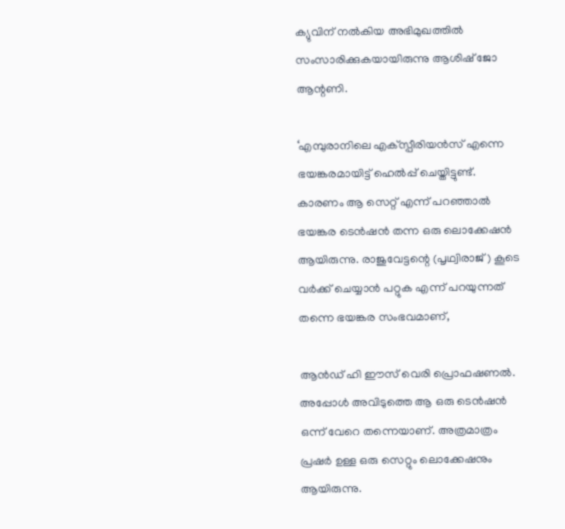ക്യുവിന് നല്‍കിയ അഭിമുഖത്തില്‍ സംസാരിക്കുകയായിരുന്നു ആശിഷ് ജോ ആന്റണി.

‘എമ്പുരാനിലെ എക്‌സ്പീരിയന്‍സ് എന്നെ ഭയങ്കരമായിട്ട് ഹെല്‍പ്പ് ചെയ്തിട്ടുണ്ട്. കാരണം ആ സെറ്റ് എന്ന് പറഞ്ഞാല്‍ ഭയങ്കര ടെന്‍ഷന്‍ തന്ന ഒരു ലൊക്കേഷന്‍ ആയിരുന്നു. രാജുവേട്ടന്റെ (പൃഥ്വിരാജ്) കൂടെ വര്‍ക്ക് ചെയ്യാന്‍ പറ്റുക എന്ന് പറയുന്നത് തന്നെ ഭയങ്കര സംഭവമാണ്,

ആന്‍ഡ് ഹി ഈസ് വെരി പ്രൊഫഷണല്‍. അപ്പോള്‍ അവിടുത്തെ ആ ഒരു ടെന്‍ഷന്‍ ഒന്ന് വേറെ തന്നെയാണ്. അത്രമാത്രം പ്രഷര്‍ ഉള്ള ഒരു സെറ്റും ലൊക്കേഷനും ആയിരുന്നു.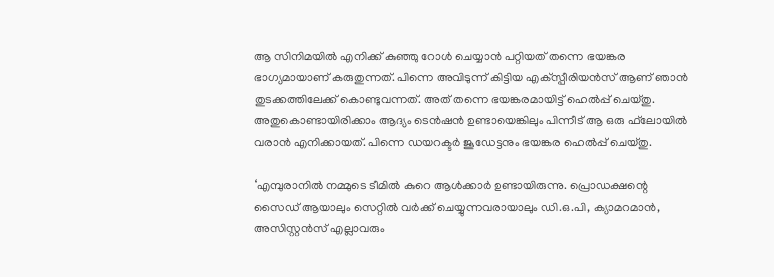ആ സിനിമയില്‍ എനിക്ക് കുഞ്ഞു റോള്‍ ചെയ്യാന്‍ പറ്റിയത് തന്നെ ഭയങ്കര ഭാഗ്യമായാണ് കരുതുന്നത്. പിന്നെ അവിടുന്ന് കിട്ടിയ എക്‌സ്പീരിയന്‍സ് ആണ് ഞാന്‍ തുടക്കത്തിലേക്ക് കൊണ്ടുവന്നത്. അത് തന്നെ ഭയങ്കരമായിട്ട് ഹെല്‍പ്പ് ചെയ്തു. അതുകൊണ്ടായിരിക്കാം ആദ്യം ടെന്‍ഷന്‍ ഉണ്ടായെങ്കിലും പിന്നീട് ആ ഒരു ഫ്‌ലോയില്‍ വരാന്‍ എനിക്കായത്. പിന്നെ ഡയറക്ടര്‍ ജൂഡേട്ടനും ഭയങ്കര ഹെല്‍പ്പ് ചെയ്തു.

‘എമ്പുരാനില്‍ നമ്മുടെ ടീമില്‍ കുറെ ആള്‍ക്കാര്‍ ഉണ്ടായിരുന്നു. പ്രൊഡക്ഷന്റെ സൈഡ് ആയാലും സെറ്റില്‍ വര്‍ക്ക് ചെയ്യുന്നവരായാലും ഡി.ഒ.പി, ക്യാമറമാന്‍, അസിസ്റ്റന്‍സ് എല്ലാവരും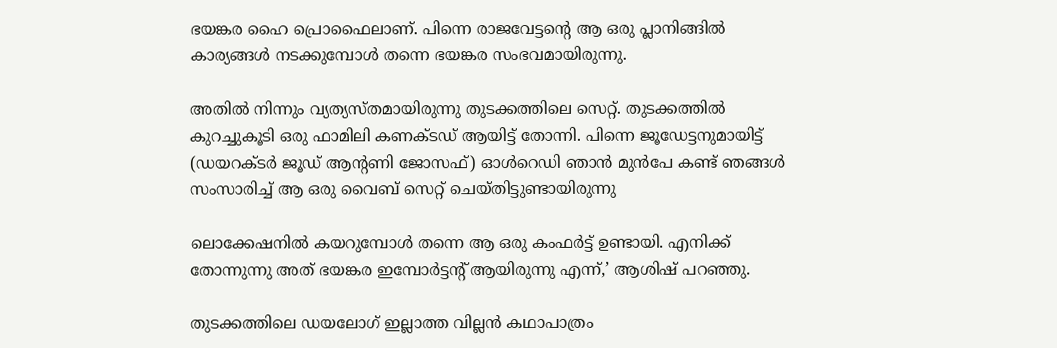ഭയങ്കര ഹൈ പ്രൊഫൈലാണ്. പിന്നെ രാജവേട്ടന്റെ ആ ഒരു പ്ലാനിങ്ങില്‍ കാര്യങ്ങള്‍ നടക്കുമ്പോള്‍ തന്നെ ഭയങ്കര സംഭവമായിരുന്നു.

അതില്‍ നിന്നും വ്യത്യസ്തമായിരുന്നു തുടക്കത്തിലെ സെറ്റ്. തുടക്കത്തില്‍ കുറച്ചുകൂടി ഒരു ഫാമിലി കണക്ടഡ് ആയിട്ട് തോന്നി. പിന്നെ ജൂഡേട്ടനുമായിട്ട് (ഡയറക്ടര്‍ ജൂഡ് ആന്റണി ജോസഫ്) ഓള്‍റെഡി ഞാന്‍ മുന്‍പേ കണ്ട് ഞങ്ങള്‍ സംസാരിച്ച് ആ ഒരു വൈബ് സെറ്റ് ചെയ്തിട്ടുണ്ടായിരുന്നു

ലൊക്കേഷനില്‍ കയറുമ്പോള്‍ തന്നെ ആ ഒരു കംഫര്‍ട്ട് ഉണ്ടായി. എനിക്ക് തോന്നുന്നു അത് ഭയങ്കര ഇമ്പോര്‍ട്ടന്റ് ആയിരുന്നു എന്ന്,’ ആശിഷ് പറഞ്ഞു.

തുടക്കത്തിലെ ഡയലോഗ് ഇല്ലാത്ത വില്ലന്‍ കഥാപാത്രം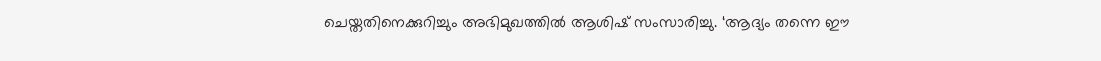ചെയ്തതിനെക്കുറിച്ചും അഭിമുഖത്തില്‍ ആശിഷ് സംസാരിച്ചു. ‘ആദ്യം തന്നെ ഈ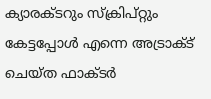ക്യാരക്ടറും സ്‌ക്രിപ്റ്റും കേട്ടപ്പോള്‍ എന്നെ അട്രാക്ട് ചെയ്ത ഫാക്ടര്‍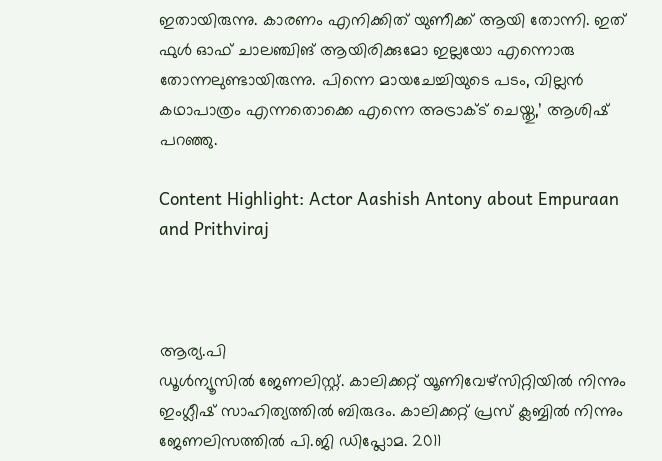ഇതായിരുന്നു. കാരണം എനിക്കിത് യുണീക്ക് ആയി തോന്നി. ഇത് ഫുള്‍ ഓഫ് ചാലഞ്ചിങ് ആയിരിക്കുമോ ഇല്ലയോ എന്നൊരു തോന്നലുണ്ടായിരുന്നു. പിന്നെ മായചേച്ചിയുടെ പടം, വില്ലന്‍ കഥാപാത്രം എന്നതൊക്കെ എന്നെ അട്രാക്ട് ചെയ്തു,’ ആശിഷ് പറഞ്ഞു.

Content Highlight: Actor Aashish Antony about Empuraan and Prithviraj



ആര്യ.പി
ഡൂള്‍ന്യൂസില്‍ ജേണലിസ്റ്റ്. കാലിക്കറ്റ് യൂണിവേഴ്‌സിറ്റിയില്‍ നിന്നും ഇംഗ്ലീഷ് സാഹിത്യത്തില്‍ ബിരുദം. കാലിക്കറ്റ് പ്രസ് ക്ലബ്ബില്‍ നിന്നും ജേണലിസത്തില്‍ പി.ജി ഡിപ്ലോമ. 2011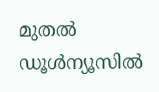മുതല്‍ ഡൂള്‍ന്യൂസില്‍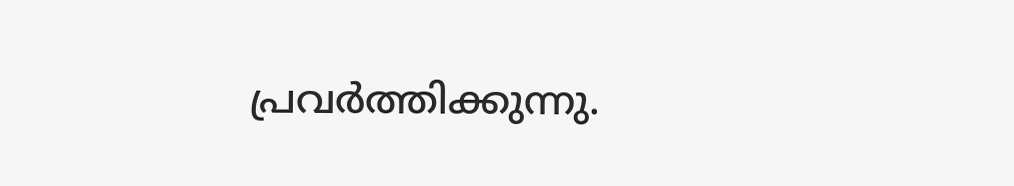പ്രവര്‍ത്തിക്കുന്നു.